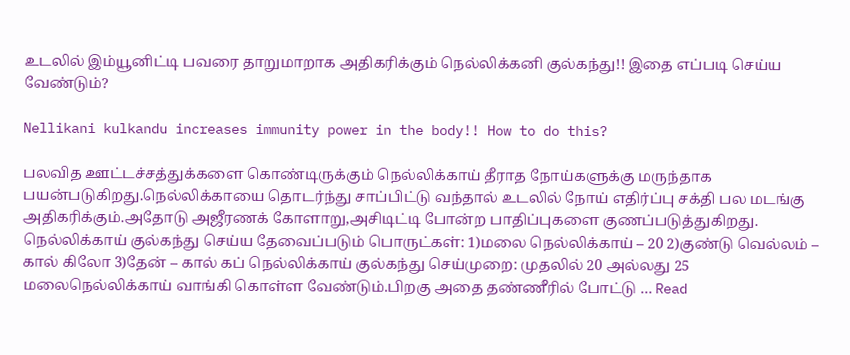உடலில் இம்யூனிட்டி பவரை தாறுமாறாக அதிகரிக்கும் நெல்லிக்கனி குல்கந்து!! இதை எப்படி செய்ய வேண்டும்?

Nellikani kulkandu increases immunity power in the body!! How to do this?

பலவித ஊட்டச்சத்துக்களை கொண்டிருக்கும் நெல்லிக்காய் தீராத நோய்களுக்கு மருந்தாக பயன்படுகிறது.நெல்லிக்காயை தொடர்ந்து சாப்பிட்டு வந்தால் உடலில் நோய் எதிர்ப்பு சக்தி பல மடங்கு அதிகரிக்கும்.அதோடு அஜீரணக் கோளாறு,அசிடிட்டி போன்ற பாதிப்புகளை குணப்படுத்துகிறது. நெல்லிக்காய் குல்கந்து செய்ய தேவைப்படும் பொருட்கள்: 1)மலை நெல்லிக்காய் – 20 2)குண்டு வெல்லம் – கால் கிலோ 3)தேன் – கால் கப் நெல்லிக்காய் குல்கந்து செய்முறை: முதலில் 20 அல்லது 25 மலைநெல்லிக்காய் வாங்கி கொள்ள வேண்டும்.பிறகு அதை தண்ணீரில் போட்டு … Read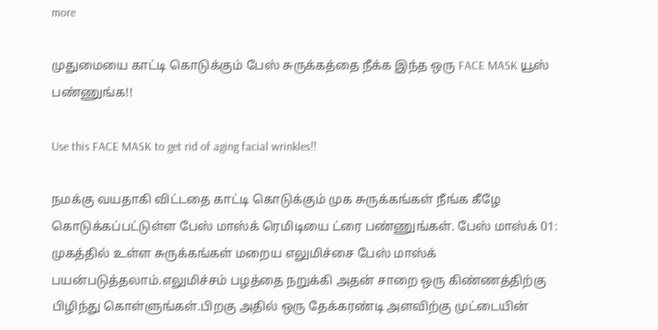more

முதுமையை காட்டி கொடுக்கும் பேஸ் சுருக்கத்தை நீக்க இந்த ஒரு FACE MASK யூஸ் பண்ணுங்க!!

Use this FACE MASK to get rid of aging facial wrinkles!!

நமக்கு வயதாகி விட்டதை காட்டி கொடுக்கும் முக சுருக்கங்கள் நீங்க கீழே கொடுக்கப்பட்டுள்ள பேஸ் மாஸ்க் ரெமிடியை ட்ரை பண்ணுங்கள். பேஸ் மாஸ்க் 01: முகத்தில் உள்ள சுருக்கங்கள் மறைய எலுமிச்சை பேஸ் மாஸ்க் பயன்படுத்தலாம்.எலுமிச்சம் பழத்தை நறுக்கி அதன் சாறை ஒரு கிண்ணத்திற்கு பிழிந்து கொள்ளுங்கள்.பிறகு அதில் ஒரு தேக்கரண்டி அளவிற்கு முட்டையின்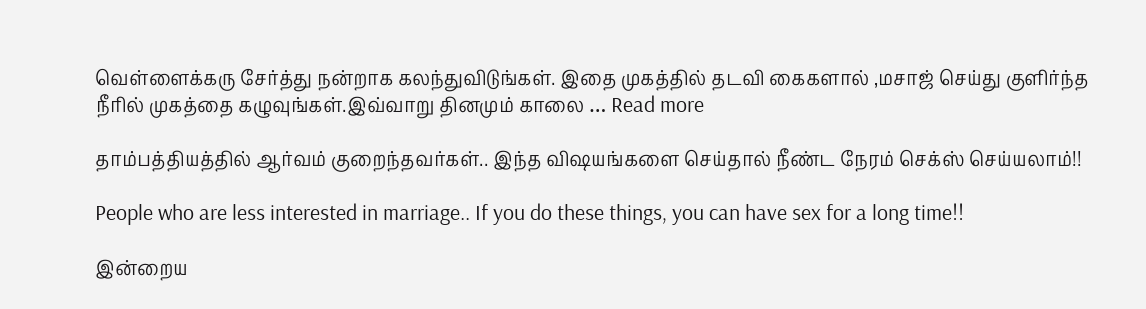வெள்ளைக்கரு சேர்த்து நன்றாக கலந்துவிடுங்கள். இதை முகத்தில் தடவி கைகளால் ,மசாஜ் செய்து குளிர்ந்த நீரில் முகத்தை கழுவுங்கள்.இவ்வாறு தினமும் காலை … Read more

தாம்பத்தியத்தில் ஆர்வம் குறைந்தவர்கள்.. இந்த விஷயங்களை செய்தால் நீண்ட நேரம் செக்ஸ் செய்யலாம்!!

People who are less interested in marriage.. If you do these things, you can have sex for a long time!!

இன்றைய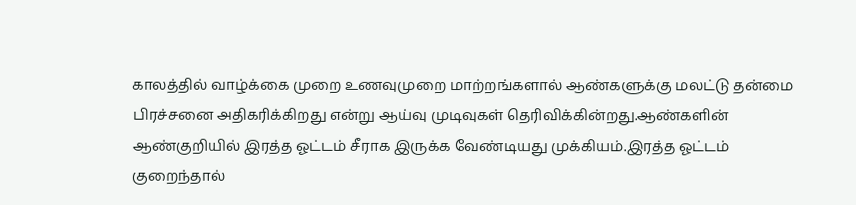காலத்தில் வாழ்க்கை முறை உணவுமுறை மாற்றங்களால் ஆண்களுக்கு மலட்டு தன்மை பிரச்சனை அதிகரிக்கிறது என்று ஆய்வு முடிவுகள் தெரிவிக்கின்றது.ஆண்களின் ஆண்குறியில் இரத்த ஓட்டம் சீராக இருக்க வேண்டியது முக்கியம்.இரத்த ஓட்டம் குறைந்தால்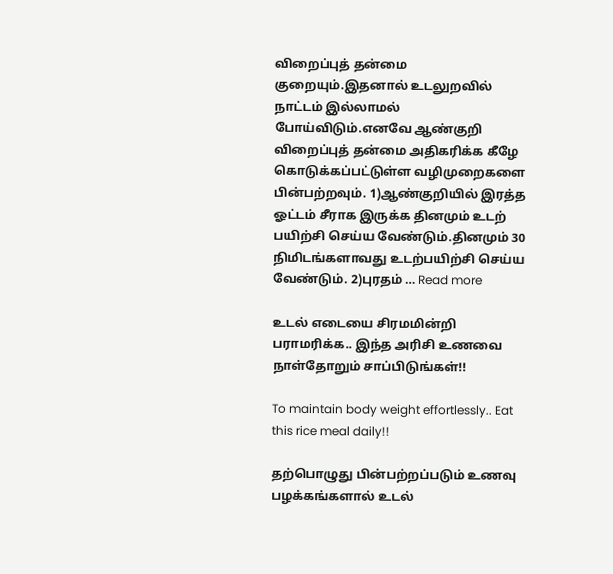விறைப்புத் தன்மை குறையும்.இதனால் உடலுறவில் நாட்டம் இல்லாமல் போய்விடும்.எனவே ஆண்குறி விறைப்புத் தன்மை அதிகரிக்க கீழே கொடுக்கப்பட்டுள்ள வழிமுறைகளை பின்பற்றவும். 1)ஆண்குறியில் இரத்த ஓட்டம் சீராக இருக்க தினமும் உடற் பயிற்சி செய்ய வேண்டும்.தினமும் 30 நிமிடங்களாவது உடற்பயிற்சி செய்ய வேண்டும். 2)புரதம் … Read more

உடல் எடையை சிரமமின்றி பராமரிக்க.. இந்த அரிசி உணவை நாள்தோறும் சாப்பிடுங்கள்!!

To maintain body weight effortlessly.. Eat this rice meal daily!!

தற்பொழுது பின்பற்றப்படும் உணவு பழக்கங்களால் உடல்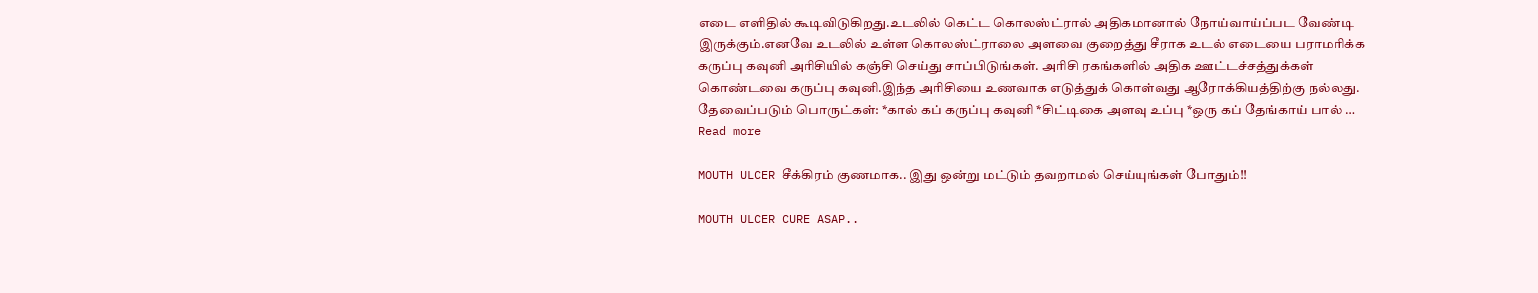எடை எளிதில் கூடிவிடுகிறது.உடலில் கெட்ட கொலஸ்ட்ரால் அதிகமானால் நோய்வாய்ப்பட வேண்டி இருக்கும்.எனவே உடலில் உள்ள கொலஸ்ட்ராலை அளவை குறைத்து சீராக உடல் எடையை பராமரிக்க கருப்பு கவுனி அரிசியில் கஞ்சி செய்து சாப்பிடுங்கள். அரிசி ரகங்களில் அதிக ஊட்டச்சத்துக்கள் கொண்டவை கருப்பு கவுனி.இந்த அரிசியை உணவாக எடுத்துக் கொள்வது ஆரோக்கியத்திற்கு நல்லது. தேவைப்படும் பொருட்கள்: *கால் கப் கருப்பு கவுனி *சிட்டிகை அளவு உப்பு *ஒரு கப் தேங்காய் பால் … Read more

MOUTH ULCER சீக்கிரம் குணமாக.. இது ஒன்று மட்டும் தவறாமல் செய்யுங்கள் போதும்!!

MOUTH ULCER CURE ASAP..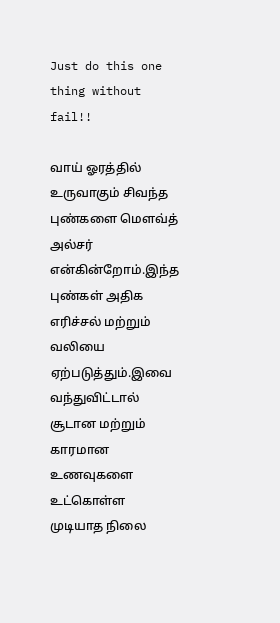Just do this one thing without fail!!

வாய் ஓரத்தில் உருவாகும் சிவந்த புண்களை மௌவ்த் அல்சர் என்கின்றோம்.இந்த புண்கள் அதிக எரிச்சல் மற்றும் வலியை ஏற்படுத்தும்.இவை வந்துவிட்டால் சூடான மற்றும் காரமான உணவுகளை உட்கொள்ள முடியாத நிலை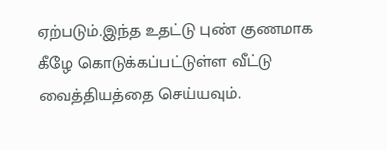ஏற்படும்.இந்த உதட்டு புண் குணமாக கீழே கொடுக்கப்பட்டுள்ள வீட்டு வைத்தியத்தை செய்யவும்.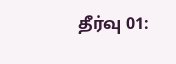தீர்வு 01: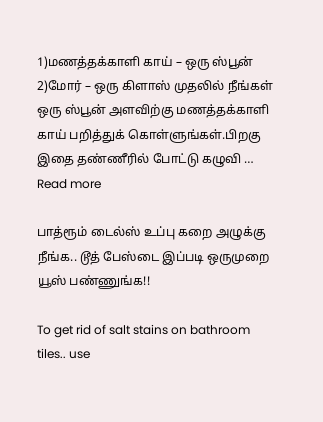1)மணத்தக்காளி காய் – ஒரு ஸ்பூன் 2)மோர் – ஒரு கிளாஸ் முதலில் நீங்கள் ஒரு ஸ்பூன் அளவிற்கு மணத்தக்காளி காய் பறித்துக் கொள்ளுங்கள்.பிறகு இதை தண்ணீரில் போட்டு கழுவி … Read more

பாத்ரூம் டைல்ஸ் உப்பு கறை அழுக்கு நீங்க.. டூத் பேஸ்டை இப்படி ஒருமுறை யூஸ் பண்ணுங்க!!

To get rid of salt stains on bathroom tiles.. use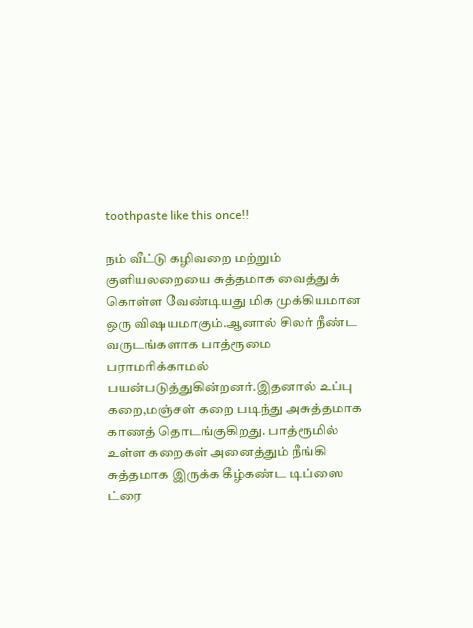toothpaste like this once!!

நம் வீட்டு கழிவறை மற்றும் குளியலறையை சுத்தமாக வைத்துக் கொள்ள வேண்டியது மிக முக்கியமான ஒரு விஷயமாகும்.ஆனால் சிலர் நீண்ட வருடங்களாக பாத்ரூமை பராமரிக்காமல் பயன்படுத்துகின்றனர்.இதனால் உப்பு கறை,மஞ்சள் கறை படிந்து அசுத்தமாக காணத் தொடங்குகிறது. பாத்ரூமில் உள்ள கறைகள் அனைத்தும் நீங்கி சுத்தமாக இருக்க கீழ்கண்ட டிப்ஸை ட்ரை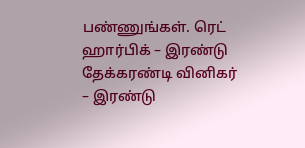பண்ணுங்கள். ரெட் ஹார்பிக் – இரண்டு தேக்கரண்டி வினிகர் – இரண்டு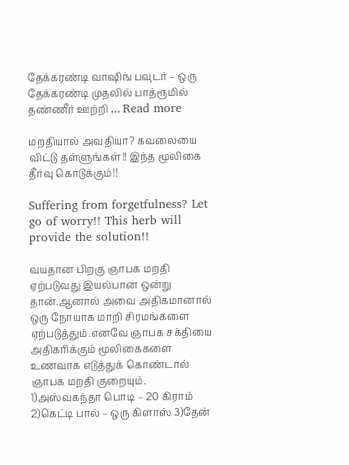தேக்கரண்டி வாஷிங் பவுடர் – ஒரு தேக்கரண்டி முதலில் பாத்ரூமில் தண்ணீர் ஊற்றி … Read more

மறதியால் அவதியா? கவலையை விட்டு தள்ளுங்கள்!! இந்த மூலிகை தீர்வு கொடுக்கும்!!

Suffering from forgetfulness? Let go of worry!! This herb will provide the solution!!

வயதான பிறகு ஞாபக மறதி ஏற்படுவது இயல்பான ஒன்று தான்.ஆனால் அவை அதிகமானால் ஒரு நோயாக மாறி சிரமங்களை ஏற்படுத்தும்.எனவே ஞாபக சக்தியை அதிகரிக்கும் மூலிகைகளை உணவாக எடுத்துக் கொண்டால் ஞாபக மறதி குறையும். 1)அஸ்வகந்தா பொடி – 20 கிராம் 2)கெட்டி பால் – ஒரு கிளாஸ் 3)தேன்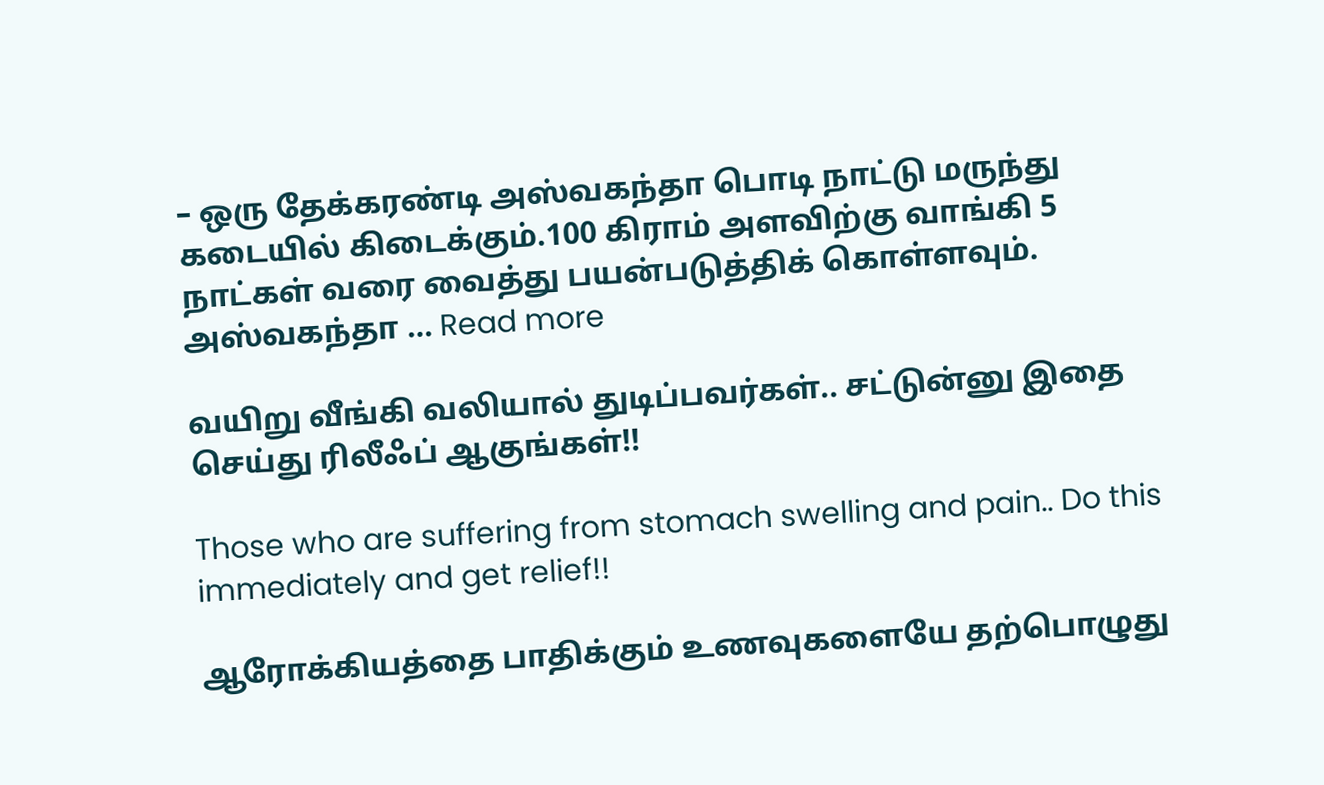– ஒரு தேக்கரண்டி அஸ்வகந்தா பொடி நாட்டு மருந்து கடையில் கிடைக்கும்.100 கிராம் அளவிற்கு வாங்கி 5 நாட்கள் வரை வைத்து பயன்படுத்திக் கொள்ளவும். அஸ்வகந்தா … Read more

வயிறு வீங்கி வலியால் துடிப்பவர்கள்.. சட்டுன்னு இதை செய்து ரிலீஃப் ஆகுங்கள்!!

Those who are suffering from stomach swelling and pain.. Do this immediately and get relief!!

ஆரோக்கியத்தை பாதிக்கும் உணவுகளையே தற்பொழுது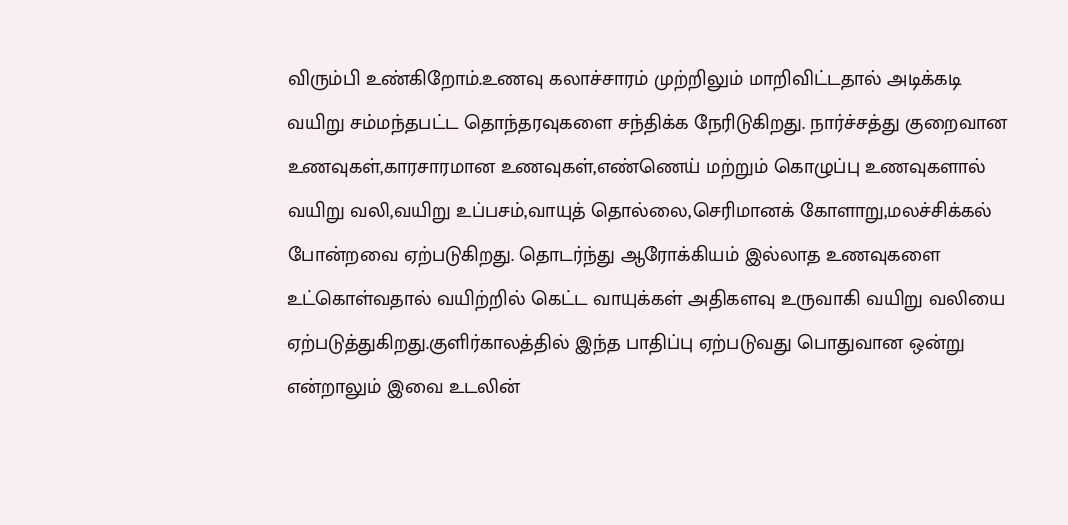விரும்பி உண்கிறோம்.உணவு கலாச்சாரம் முற்றிலும் மாறிவிட்டதால் அடிக்கடி வயிறு சம்மந்தபட்ட தொந்தரவுகளை சந்திக்க நேரிடுகிறது. நார்ச்சத்து குறைவான உணவுகள்,காரசாரமான உணவுகள்,எண்ணெய் மற்றும் கொழுப்பு உணவுகளால் வயிறு வலி,வயிறு உப்பசம்,வாயுத் தொல்லை,செரிமானக் கோளாறு,மலச்சிக்கல் போன்றவை ஏற்படுகிறது. தொடர்ந்து ஆரோக்கியம் இல்லாத உணவுகளை உட்கொள்வதால் வயிற்றில் கெட்ட வாயுக்கள் அதிகளவு உருவாகி வயிறு வலியை ஏற்படுத்துகிறது.குளிர்காலத்தில் இந்த பாதிப்பு ஏற்படுவது பொதுவான ஒன்று என்றாலும் இவை உடலின்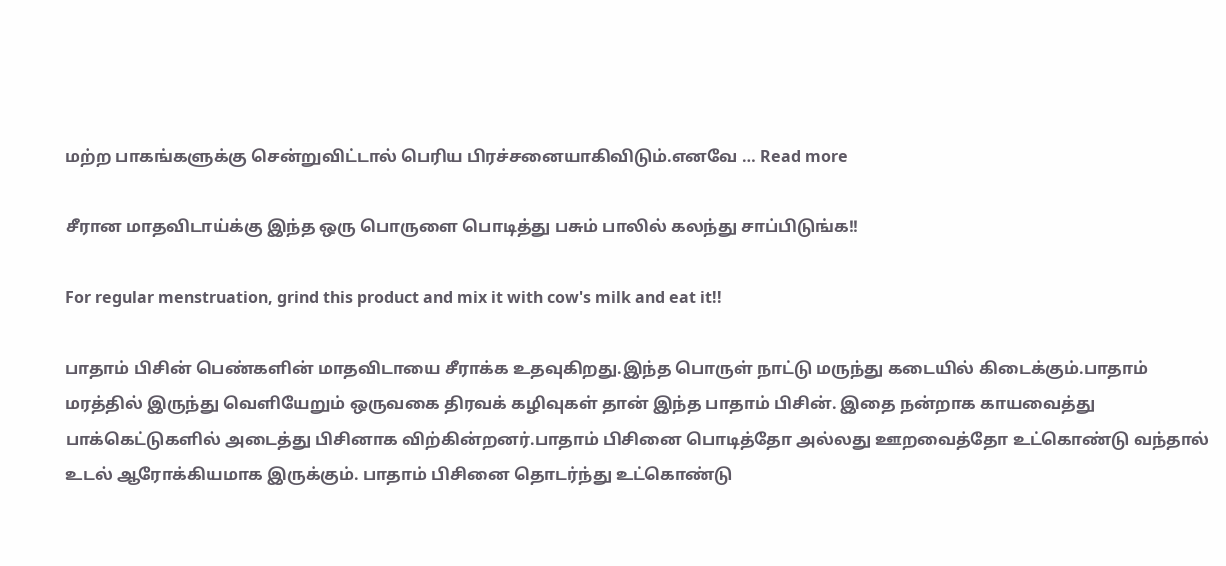மற்ற பாகங்களுக்கு சென்றுவிட்டால் பெரிய பிரச்சனையாகிவிடும்.எனவே … Read more

சீரான மாதவிடாய்க்கு இந்த ஒரு பொருளை பொடித்து பசும் பாலில் கலந்து சாப்பிடுங்க!!

For regular menstruation, grind this product and mix it with cow's milk and eat it!!

பாதாம் பிசின் பெண்களின் மாதவிடாயை சீராக்க உதவுகிறது.இந்த பொருள் நாட்டு மருந்து கடையில் கிடைக்கும்.பாதாம் மரத்தில் இருந்து வெளியேறும் ஒருவகை திரவக் கழிவுகள் தான் இந்த பாதாம் பிசின். இதை நன்றாக காயவைத்து பாக்கெட்டுகளில் அடைத்து பிசினாக விற்கின்றனர்.பாதாம் பிசினை பொடித்தோ அல்லது ஊறவைத்தோ உட்கொண்டு வந்தால் உடல் ஆரோக்கியமாக இருக்கும். பாதாம் பிசினை தொடர்ந்து உட்கொண்டு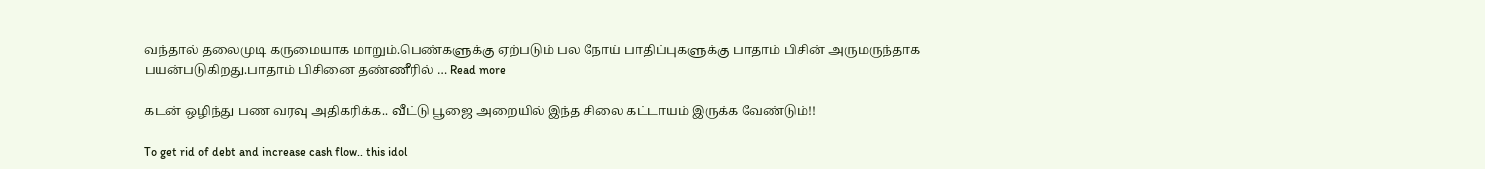வந்தால் தலைமுடி கருமையாக மாறும்.பெண்களுக்கு ஏற்படும் பல நோய் பாதிப்புகளுக்கு பாதாம் பிசின் அருமருந்தாக பயன்படுகிறது.பாதாம் பிசினை தண்ணீரில் … Read more

கடன் ஒழிந்து பண வரவு அதிகரிக்க.. வீட்டு பூஜை அறையில் இந்த சிலை கட்டாயம் இருக்க வேண்டும்!!

To get rid of debt and increase cash flow.. this idol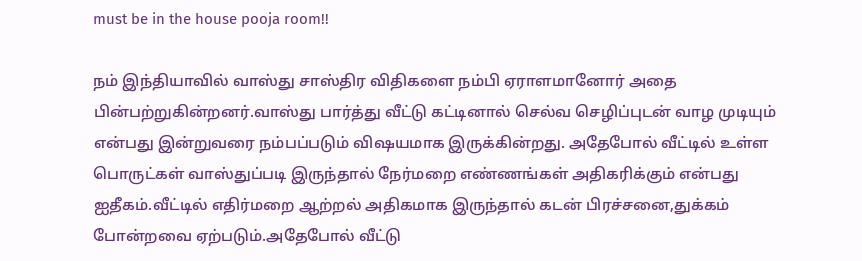must be in the house pooja room!!

நம் இந்தியாவில் வாஸ்து சாஸ்திர விதிகளை நம்பி ஏராளமானோர் அதை பின்பற்றுகின்றனர்.வாஸ்து பார்த்து வீட்டு கட்டினால் செல்வ செழிப்புடன் வாழ முடியும் என்பது இன்றுவரை நம்பப்படும் விஷயமாக இருக்கின்றது. அதேபோல் வீட்டில் உள்ள பொருட்கள் வாஸ்துப்படி இருந்தால் நேர்மறை எண்ணங்கள் அதிகரிக்கும் என்பது ஐதீகம்.வீட்டில் எதிர்மறை ஆற்றல் அதிகமாக இருந்தால் கடன் பிரச்சனை,துக்கம் போன்றவை ஏற்படும்.அதேபோல் வீட்டு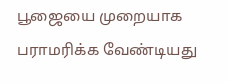பூஜையை முறையாக பராமரிக்க வேண்டியது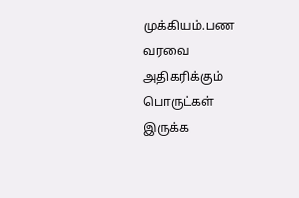முக்கியம்.பண வரவை அதிகரிக்கும் பொருட்கள் இருக்க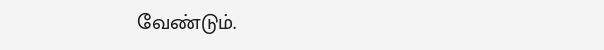வேண்டும்.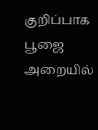குறிப்பாக பூஜை அறையில்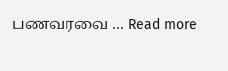பணவரவை … Read more